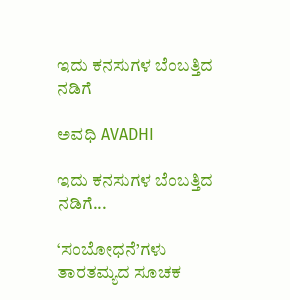ಇದು ಕನಸುಗಳ ಬೆಂಬತ್ತಿದ ನಡಿಗೆ‍

ಅವಧಿ AVADHI

ಇದು ಕನಸುಗಳ ಬೆಂಬತ್ತಿದ ನಡಿಗೆ...

‘ಸಂಬೋಧನೆ’ಗಳು ತಾರತಮ್ಯದ ಸೂಚಕ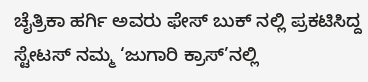ಚೈತ್ರಿಕಾ ಹರ್ಗಿ ಅವರು ಫೇಸ್ ಬುಕ್ ನಲ್ಲಿ ಪ್ರಕಟಿಸಿದ್ದ ಸ್ಟೇಟಸ್ ನಮ್ಮ ‘ಜುಗಾರಿ ಕ್ರಾಸ್’ನಲ್ಲಿ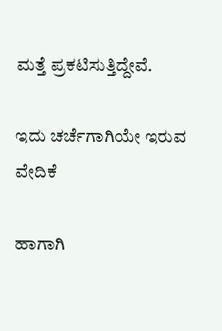ಮತ್ತೆ ಪ್ರಕಟಿಸುತ್ತಿದ್ದೇವೆ.

ಇದು ಚರ್ಚೆಗಾಗಿಯೇ ಇರುವ ವೇದಿಕೆ

ಹಾಗಾಗಿ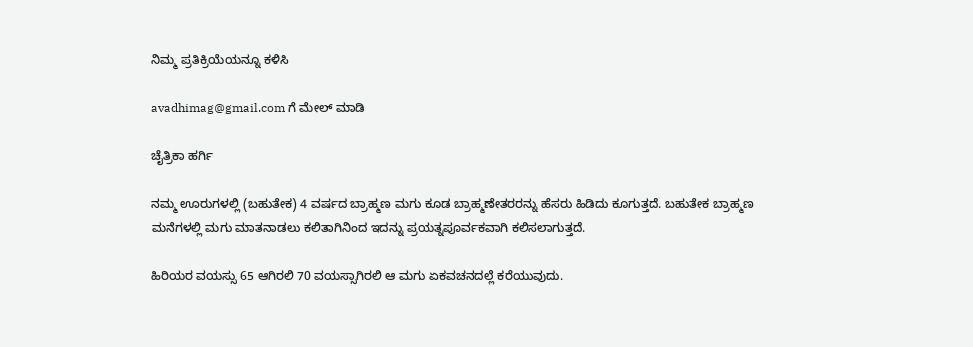ನಿಮ್ಮ ಪ್ರತಿಕ್ರಿಯೆಯನ್ನೂ ಕಳಿಸಿ

avadhimag@gmail.com ಗೆ ಮೇಲ್ ಮಾಡಿ

ಚೈತ್ರಿಕಾ ಹರ್ಗಿ

ನಮ್ಮ ಊರುಗಳಲ್ಲಿ (ಬಹುತೇಕ) 4 ವರ್ಷದ ಬ್ರಾಹ್ಮಣ ಮಗು ಕೂಡ ಬ್ರಾಹ್ಮಣೇತರರನ್ನು ಹೆಸರು ಹಿಡಿದು ಕೂಗುತ್ತದೆ. ಬಹುತೇಕ ಬ್ರಾಹ್ಮಣ ಮನೆಗಳಲ್ಲಿ ಮಗು ಮಾತನಾಡಲು ಕಲಿತಾಗಿನಿಂದ ಇದನ್ನು ಪ್ರಯತ್ನಪೂರ್ವಕವಾಗಿ ಕಲಿಸಲಾಗುತ್ತದೆ.

ಹಿರಿಯರ ವಯಸ್ಸು 65 ಆಗಿರಲಿ 70 ವಯಸ್ಸಾಗಿರಲಿ ಆ ಮಗು ಏಕವಚನದಲ್ಲೆ ಕರೆಯುವುದು.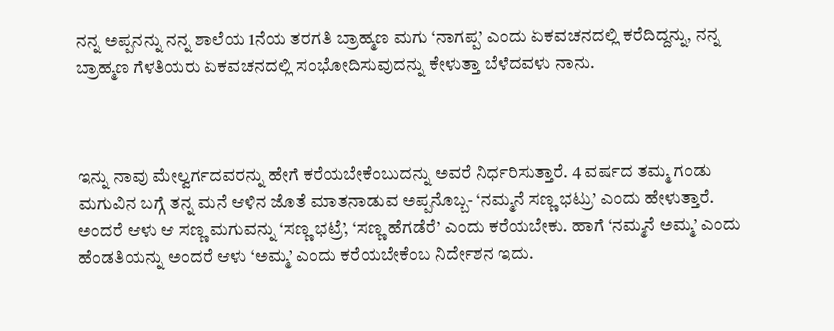ನನ್ನ ಅಪ್ಪನನ್ನು ನನ್ನ ಶಾಲೆಯ 1ನೆಯ ತರಗತಿ ಬ್ರಾಹ್ಮಣ ಮಗು ‘ನಾಗಪ್ಪ’ ಎಂದು ಏಕವಚನದಲ್ಲಿ ಕರೆದಿದ್ದನ್ನು, ನನ್ನ ಬ್ರಾಹ್ಮಣ ಗೆಳತಿಯರು ಏಕವಚನದಲ್ಲಿ ಸಂಭೋದಿಸುವುದನ್ನು ಕೇಳುತ್ತಾ ಬೆಳೆದವಳು ನಾನು.



ಇನ್ನು ನಾವು ಮೇಲ್ವರ್ಗದವರನ್ನು ಹೇಗೆ ಕರೆಯಬೇಕೆಂಬುದನ್ನು ಅವರೆ ನಿರ್ಧರಿಸುತ್ತಾರೆ. 4 ವರ್ಷದ ತಮ್ಮ ಗಂಡು ಮಗುವಿನ ಬಗ್ಗೆ ತನ್ನ ಮನೆ ಆಳಿನ ಜೊತೆ ಮಾತನಾಡುವ ಅಪ್ಪನೊಬ್ಬ- ‘ನಮ್ಮನೆ ಸಣ್ಣ ಭಟ್ರು’ ಎಂದು ಹೇಳುತ್ತಾರೆ. ಅಂದರೆ ಆಳು ಆ ಸಣ್ಣ ಮಗುವನ್ನು ‘ಸಣ್ಣ ಭಟ್ರೆ’, ‘ಸಣ್ಣ ಹೆಗಡೆರೆ’ ಎಂದು ಕರೆಯಬೇಕು. ಹಾಗೆ ‘ನಮ್ಮನೆ ಅಮ್ಮ’ ಎಂದು ಹೆಂಡತಿಯನ್ನು ಅಂದರೆ ಆಳು ‘ಅಮ್ಮ’ ಎಂದು ಕರೆಯಬೇಕೆಂಬ ನಿರ್ದೇಶನ ಇದು.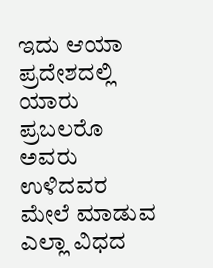ಇದು ಆಯಾ ಪ್ರದೇಶದಲ್ಲಿ ಯಾರು ಪ್ರಬಲರೊ ಅವರು ಉಳಿದವರ ಮೇಲೆ ಮಾಡುವ ಎಲ್ಲಾ ವಿಧದ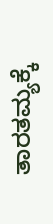ತಾರತಮ್ಯಕ್ಕೆ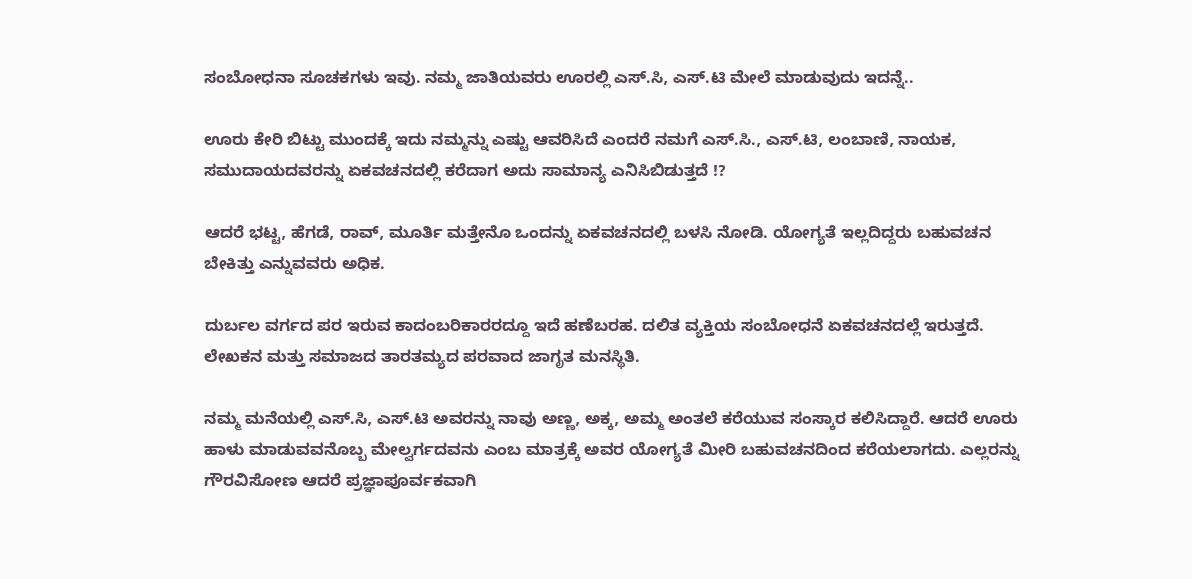ಸಂಬೋಧನಾ ಸೂಚಕಗಳು ಇವು. ನಮ್ಮ ಜಾತಿಯವರು ಊರಲ್ಲಿ ಎಸ್.ಸಿ, ಎಸ್.ಟಿ ಮೇಲೆ ಮಾಡುವುದು ಇದನ್ನೆ..

ಊರು ಕೇರಿ ಬಿಟ್ಟು ಮುಂದಕ್ಕೆ ಇದು ನಮ್ಮನ್ನು ಎಷ್ಟು ಆವರಿಸಿದೆ ಎಂದರೆ ನಮಗೆ ಎಸ್.ಸಿ., ಎಸ್.ಟಿ, ಲಂಬಾಣಿ, ನಾಯಕ, ಸಮುದಾಯದವರನ್ನು ಏಕವಚನದಲ್ಲಿ ಕರೆದಾಗ ಅದು ಸಾಮಾನ್ಯ ಎನಿಸಿಬಿಡುತ್ತದೆ !?

ಆದರೆ ಭಟ್ಟ, ಹೆಗಡೆ, ರಾವ್, ಮೂರ್ತಿ ಮತ್ತೇನೊ ಒಂದನ್ನು ಏಕವಚನದಲ್ಲಿ ಬಳಸಿ ನೋಡಿ. ಯೋಗ್ಯತೆ ಇಲ್ಲದಿದ್ದರು ಬಹುವಚನ ಬೇಕಿತ್ತು ಎನ್ನುವವರು ಅಧಿಕ.

ದುರ್ಬಲ ವರ್ಗದ ಪರ ಇರುವ ಕಾದಂಬರಿಕಾರರದ್ದೂ ಇದೆ ಹಣೆಬರಹ. ದಲಿತ ವ್ಯಕ್ತಿಯ ಸಂಬೋಧನೆ ಏಕವಚನದಲ್ಲೆ ಇರುತ್ತದೆ. ಲೇಖಕನ ಮತ್ತು ಸಮಾಜದ ತಾರತಮ್ಯದ ಪರವಾದ ಜಾಗೃತ ಮನಸ್ಥಿತಿ.

ನಮ್ಮ ಮನೆಯಲ್ಲಿ ಎಸ್.ಸಿ, ಎಸ್.ಟಿ ಅವರನ್ನು ನಾವು ಅಣ್ಣ, ಅಕ್ಕ, ಅಮ್ಮ ಅಂತಲೆ ಕರೆಯುವ ಸಂಸ್ಕಾರ ಕಲಿಸಿದ್ದಾರೆ. ಆದರೆ ಊರು ಹಾಳು ಮಾಡುವವನೊಬ್ಬ ಮೇಲ್ವರ್ಗದವನು ಎಂಬ ಮಾತ್ರಕ್ಕೆ ಅವರ ಯೋಗ್ಯತೆ ಮೀರಿ ಬಹುವಚನದಿಂದ ಕರೆಯಲಾಗದು. ಎಲ್ಲರನ್ನು ಗೌರವಿಸೋಣ ಆದರೆ ಪ್ರಜ್ಞಾಪೂರ್ವಕವಾಗಿ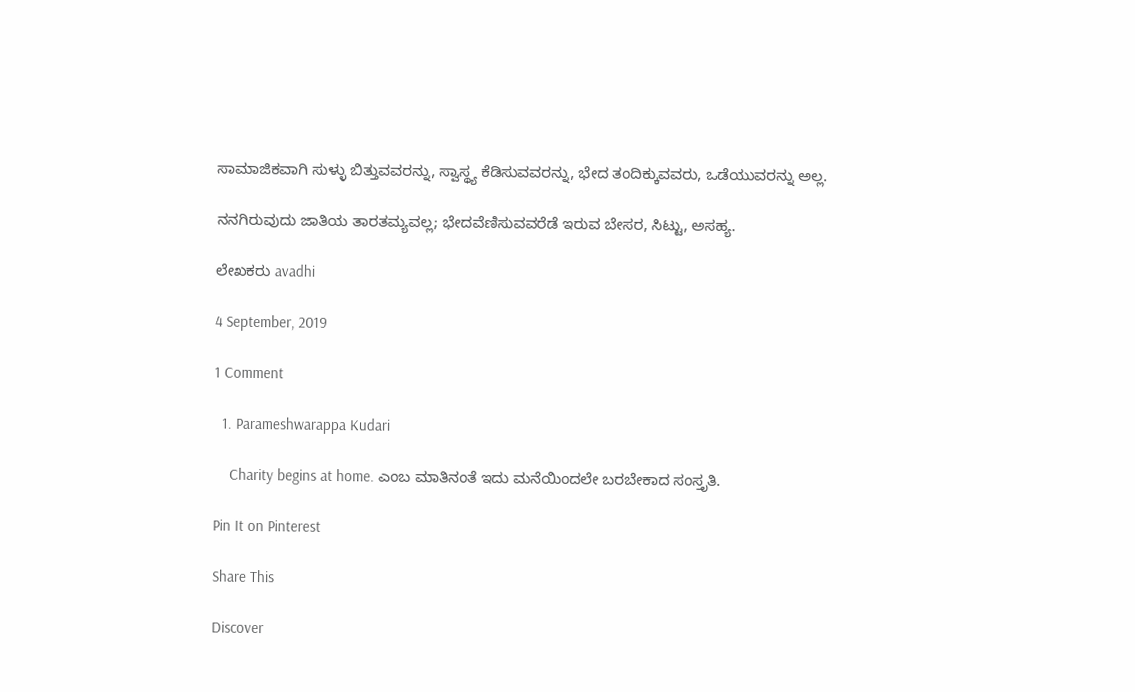ಸಾಮಾಜಿಕವಾಗಿ ಸುಳ್ಳು ಬಿತ್ತುವವರನ್ನು, ಸ್ವಾಸ್ಥ್ಯ ಕೆಡಿಸುವವರನ್ನು, ಭೇದ ತಂದಿಕ್ಕುವವರು, ಒಡೆಯುವರನ್ನು ಅಲ್ಲ.

ನನಗಿರುವುದು ಜಾತಿಯ ತಾರತಮ್ಯವಲ್ಲ; ಭೇದವೆಣಿಸುವವರೆಡೆ ಇರುವ ಬೇಸರ, ಸಿಟ್ಟು, ಅಸಹ್ಯ.

ಲೇಖಕರು avadhi

4 September, 2019

1 Comment

  1. Parameshwarappa Kudari

    Charity begins at home. ಎಂಬ ಮಾತಿನಂತೆ ಇದು ಮನೆಯಿಂದಲೇ ಬರಬೇಕಾದ ಸಂಸ್ತೃತಿ.

Pin It on Pinterest

Share This

Discover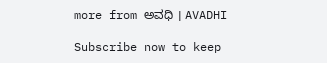more from ಅವಧಿ । AVADHI

Subscribe now to keep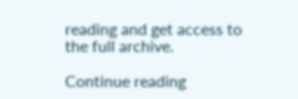reading and get access to the full archive.

Continue reading